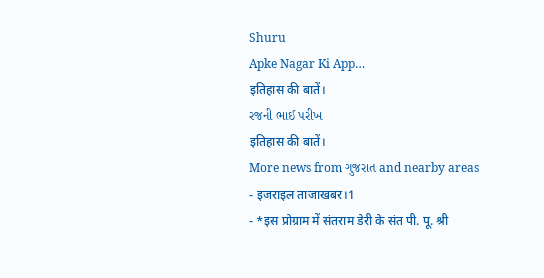Shuru
Apke Nagar Ki App…
इतिहास की बातें।
રજની ભાઈ પરીખ
इतिहास की बातें।
More news from ગુજરાત and nearby areas
- इजराइल ताजाखबर।1
- *इस प्रोग्राम में संतराम डेरी के संत पी. पू. श्री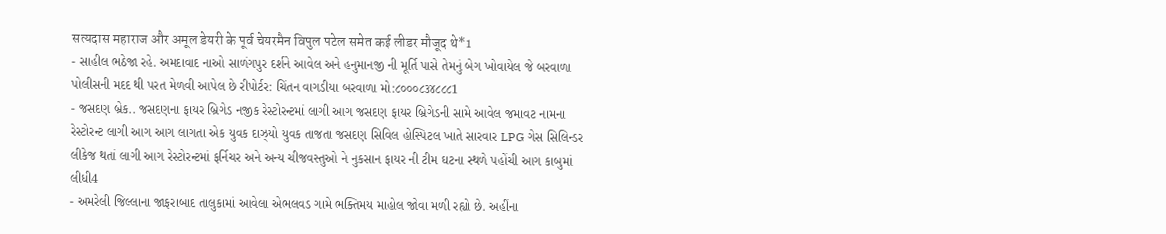सत्यदास महाराज और अमूल डेयरी के पूर्व चेयरमैन विपुल पटेल समेत कई लीडर मौजूद थे*1
- સાહીલ ભઠેજા રહે. અમદાવાદ નાઓ સાળંગપુર દર્શને આવેલ અને હનુમાનજી ની મૂર્તિ પાસે તેમનું બેગ ખોવાયેલ જે બરવાળા પોલીસની મદદ થી પરત મેળવી આપેલ છે રીપોર્ટર: ચિંતન વાગડીયા બરવાળા મો:૮૦૦૦૮૩૪૮૮૮1
- જસદણ બ્રેક.. જસદણના ફાયર બ્રિગેડ નજીક રેસ્ટોરન્ટમાં લાગી આગ જસદણ ફાયર બ્રિગેડની સામે આવેલ જમાવટ નામના રેસ્ટોરન્ટ લાગી આગ આગ લાગતા એક યુવક દાઝ્યો યુવક તાજતા જસદણ સિવિલ હોસ્પિટલ ખાતે સારવાર LPG ગેસ સિલિન્ડર લીકેજ થતાં લાગી આગ રેસ્ટોરન્ટમાં ફર્નિચર અને અન્ય ચીજવસ્તુઓ ને નુકસાન ફાયર ની ટીમ ઘટના સ્થળે પહોંચી આગ કાબુમાં લીધી4
- અમરેલી જિલ્લાના જાફરાબાદ તાલુકામાં આવેલા એભલવડ ગામે ભક્તિમય માહોલ જોવા મળી રહ્યો છે. અહીંના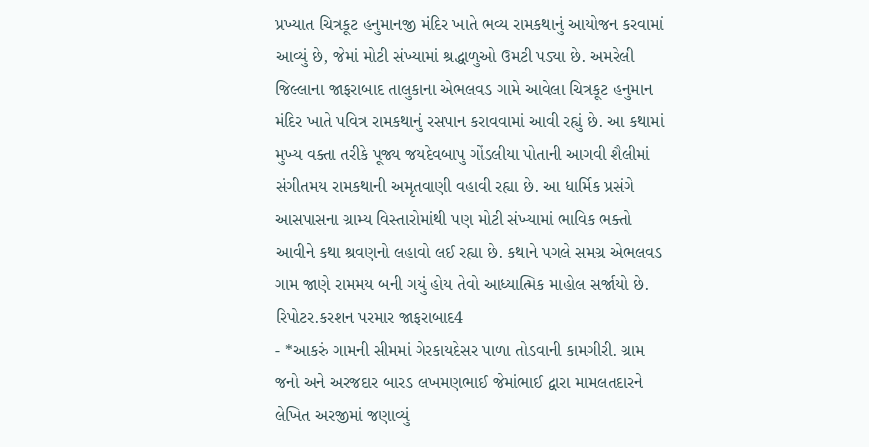પ્રખ્યાત ચિત્રકૂટ હનુમાનજી મંદિર ખાતે ભવ્ય રામકથાનું આયોજન કરવામાં આવ્યું છે, જેમાં મોટી સંખ્યામાં શ્રદ્ધાળુઓ ઉમટી પડ્યા છે. અમરેલી જિલ્લાના જાફરાબાદ તાલુકાના એભલવડ ગામે આવેલા ચિત્રકૂટ હનુમાન મંદિર ખાતે પવિત્ર રામકથાનું રસપાન કરાવવામાં આવી રહ્યું છે. આ કથામાં મુખ્ય વક્તા તરીકે પૂજ્ય જયદેવબાપુ ગોંડલીયા પોતાની આગવી શૈલીમાં સંગીતમય રામકથાની અમૃતવાણી વહાવી રહ્યા છે. આ ધાર્મિક પ્રસંગે આસપાસના ગ્રામ્ય વિસ્તારોમાંથી પણ મોટી સંખ્યામાં ભાવિક ભક્તો આવીને કથા શ્રવણનો લહાવો લઈ રહ્યા છે. કથાને પગલે સમગ્ર એભલવડ ગામ જાણે રામમય બની ગયું હોય તેવો આધ્યાત્મિક માહોલ સર્જાયો છે. રિપોટર.કરશન પરમાર જાફરાબાદ4
- *આકરું ગામની સીમમાં ગેરકાયદેસર પાળા તોડવાની કામગીરી. ગ્રામ જનો અને અરજદાર બારડ લખમણભાઈ જેમાંભાઈ દ્વારા મામલતદારને લેખિત અરજીમાં જણાવ્યું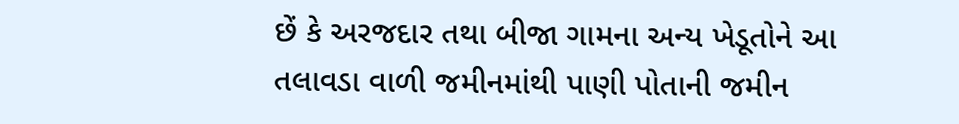છેં કે અરજદાર તથા બીજા ગામના અન્ય ખેડૂતોને આ તલાવડા વાળી જમીનમાંથી પાણી પોતાની જમીન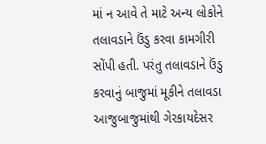માં ન આવે તે માટે અન્ય લોકોને તલાવડાને ઉંડુ કરવા કામગીરી સોંપી હતી. પરંતુ તલાવડાને ઉંડુ કરવાનું બાજુમાં મૂકીને તલાવડા આજુબાજુમાંથી ગેરકાયદેસર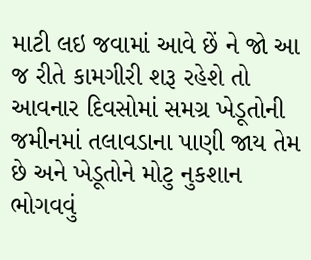માટી લઇ જવામાં આવે છેં ને જો આ જ રીતે કામગીરી શરૂ રહેશે તો આવનાર દિવસોમાં સમગ્ર ખેડૂતોની જમીનમાં તલાવડાના પાણી જાય તેમ છે અને ખેડૂતોને મોટુ નુકશાન ભોગવવું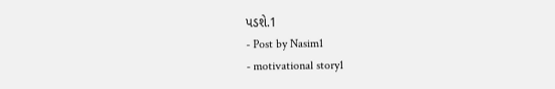પડશે.1
- Post by Nasim1
- motivational story1